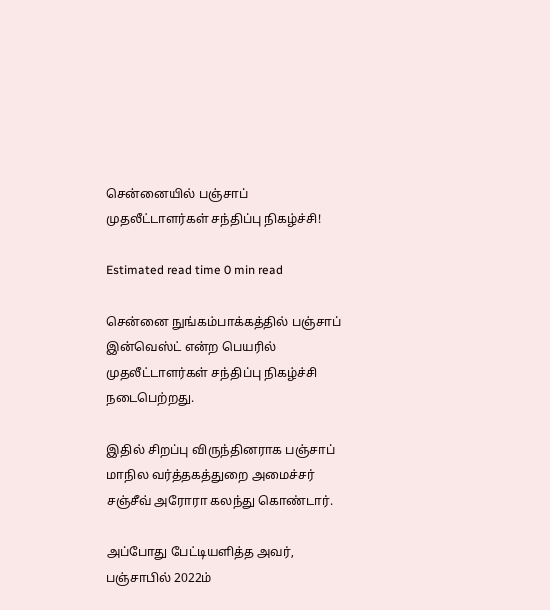சென்னையில் பஞ்சாப் முதலீட்டாளர்கள் சந்திப்பு நிகழ்ச்சி!

Estimated read time 0 min read

சென்னை நுங்கம்பாக்கத்தில் பஞ்சாப் இன்வெஸ்ட் என்ற பெயரில் முதலீட்டாளர்கள் சந்திப்பு நிகழ்ச்சி நடைபெற்றது.

இதில் சிறப்பு விருந்தினராக பஞ்சாப் மாநில வர்த்தகத்துறை அமைச்சர் சஞ்சீவ் அரோரா கலந்து கொண்டார்.

அப்போது பேட்டியளித்த அவர், பஞ்சாபில் 2022ம்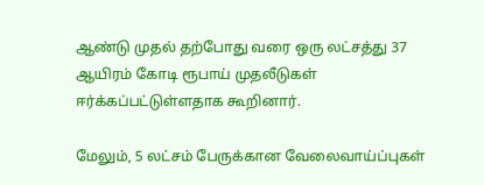ஆண்டு முதல் தற்போது வரை ஒரு லட்சத்து 37 ஆயிரம் கோடி ரூபாய் முதலீடுகள் ஈர்க்கப்பட்டுள்ளதாக கூறினார்.

மேலும், 5 லட்சம் பேருக்கான வேலைவாய்ப்புகள்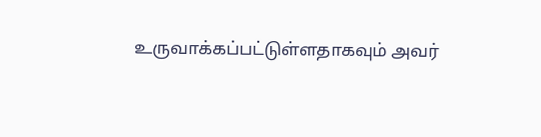உருவாக்கப்பட்டுள்ளதாகவும் அவர்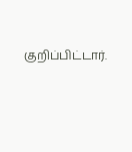குறிப்பிட்டார்.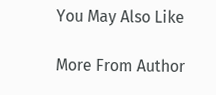You May Also Like

More From Author